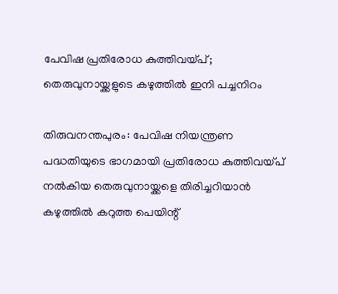പേവിഷ പ്രതിരോധ കുത്തി‍‍വയ്പ്; തെരുവുനായ്ക്കളുടെ കഴുത്തിൽ ഇനി പച്ചനിറം

തിരുവനന്തപുരം: പേവിഷ നിയന്ത്രണ പദ്ധതിയുടെ ഭാഗമായി പ്രതിരോധ കുത്തി‍വയ്പ് നൽകിയ തെരുവുനായ്ക്കളെ തിരിച്ചറിയാൻ കഴുത്തിൽ കറുത്ത പെയിന്റ്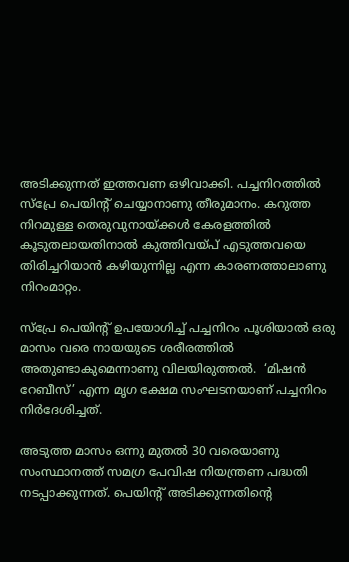അടിക്കുന്നത് ഇത്തവണ ഒഴിവാക്കി. പച്ചനിറത്തിൽ സ്പ്രേ പെയിന്റ് ചെയ്യാനാണു തീരുമാനം. കറുത്ത നിറമുള്ള തെരുവുനായ്ക്കൾ കേരളത്തിൽ കൂടുതലായതിനാൽ കുത്തി‍വയ്പ് എടുത്ത‍വയെ തിരിച്ചറിയാൻ കഴിയുന്നില്ല എന്ന കാരണത്താലാണു നിറംമാറ്റം.

സ്പ്രേ പെയിന്റ് ഉപയോഗിച്ച് പച്ചനിറം പൂശിയാൽ ഒരു മാസം വരെ നായയുടെ ശരീരത്തിൽ അതുണ്ടാകുമെന്നാണു വിലയിരുത്തൽ.  ‘മിഷൻ റേബീസ്’ എന്ന മൃഗ ക്ഷേമ സംഘടനയാണ് പച്ചനിറം നിർദേശിച്ചത്.

അടുത്ത മാസം ഒന്നു മുതൽ 30 വരെയാണു സംസ്ഥാനത്ത് സമഗ്ര പേവിഷ നിയന്ത്രണ പദ്ധതി നടപ്പാക്കുന്നത്. പെയിന്റ് അടിക്കുന്നതിന്റെ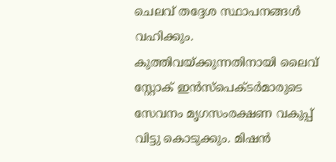ചെലവ് തദ്ദേശ സ്ഥാപനങ്ങൾ വഹിക്കും. കുത്തിവയ്ക്കുന്നതിനായി ലൈവ് സ്റ്റോക് ഇൻസ്പെക്ടർമാരുടെ സേവനം മൃഗസംരക്ഷണ വകുപ്പ് വിട്ടു കൊടുക്കും. മിഷൻ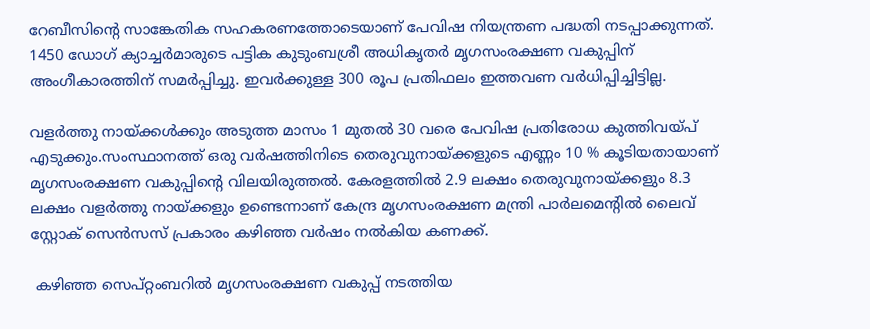റേബീസിന്റെ സാങ്കേതിക സഹകരണത്തോടെയാണ് പേവിഷ നിയന്ത്രണ പദ്ധതി നടപ്പാക്കുന്നത്. 1450 ഡോഗ് ക്യാച്ചർമാരുടെ പട്ടിക കുടുംബശ്രീ അധികൃതർ മൃഗസംരക്ഷണ വകുപ്പിന് അംഗീകാരത്തിന് സമർപ്പിച്ചു. ഇവർക്കുള്ള 300 രൂപ പ്രതിഫലം ഇത്തവണ വർധിപ്പിച്ചിട്ടില്ല.

വളർത്തു നായ്ക്കൾക്കും അടുത്ത മാസം 1 മുതൽ 30 വരെ പേവിഷ പ്രതിരോധ കുത്തി‍വയ്പ് എടുക്കും.സംസ്ഥാനത്ത് ഒരു വർഷത്തിനിടെ തെരുവുനായ്ക്കളുടെ എണ്ണം 10 % കൂടിയതായാണ് മൃഗസംരക്ഷണ വകുപ്പിന്റെ വിലയിരുത്തൽ. കേരളത്തിൽ 2.9 ലക്ഷം തെരുവുനായ്ക്കളും 8.3 ലക്ഷം വളർത്തു നായ്ക്കളും ഉണ്ടെന്നാണ് കേന്ദ്ര മൃഗസംരക്ഷണ മന്ത്രി പാർലമെന്റിൽ ലൈവ് സ്റ്റോക് സെൻസസ് പ്രകാരം കഴിഞ്ഞ വർഷം നൽകിയ കണക്ക്.

 കഴിഞ്ഞ സെപ്റ്റംബറിൽ മൃഗസംരക്ഷണ വകുപ്പ് നടത്തിയ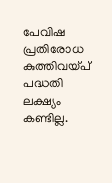പേവിഷ പ്രതിരോധ കുത്തി‍വയ്പ് പദ്ധതി ലക്ഷ്യം കണ്ടില്ല.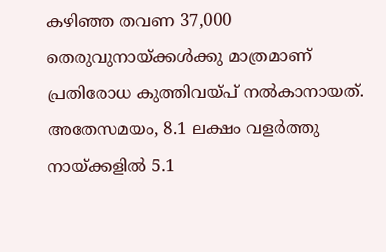കഴിഞ്ഞ തവണ 37,000 തെരുവുനായ്ക്കൾക്കു മാത്രമാണ് പ്രതിരോധ കുത്തി‍വയ്പ് നൽകാനായത്. അതേസമയം, 8.1 ലക്ഷം വളർത്തു നായ്ക്കളിൽ 5.1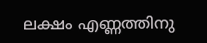ലക്ഷം എണ്ണത്തിനു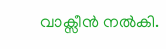വാക്സീൻ നൽകി.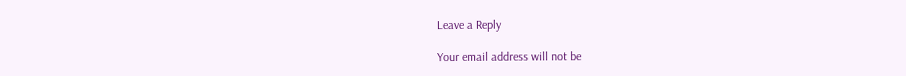Leave a Reply

Your email address will not be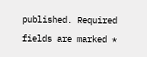published. Required fields are marked *